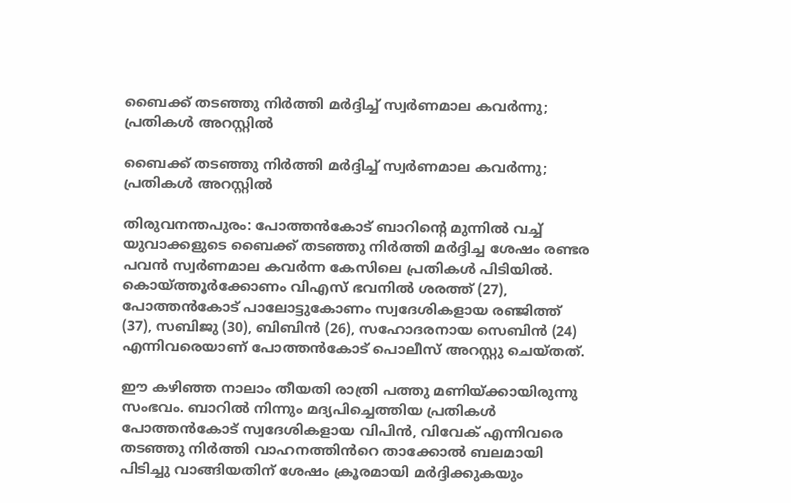ബൈക്ക് ത‌ടഞ്ഞു നിർത്തി മർദ്ദിച്ച് സ്വർണമാല കവർന്നു; പ്രതികൾ അറസ്റ്റിൽ

ബൈക്ക് ത‌ടഞ്ഞു നിർത്തി മർദ്ദിച്ച് സ്വർണമാല കവർന്നു; പ്രതികൾ അറസ്റ്റിൽ

തിരുവനന്തപുരം: പോത്തൻകോട് ബാറിന്റെ മുന്നിൽ വച്ച് യുവാക്കളുടെ ബൈക്ക് തടഞ്ഞു നിർത്തി മർദ്ദിച്ച ശേഷം രണ്ടര പവൻ സ്വർണമാല കവർന്ന കേസിലെ പ്രതികൾ പിടിയിൽ. കൊയ്ത്തൂർക്കോണം വിഎസ് ഭവനിൽ ശരത്ത് (27), പോത്തൻകോട് പാലോട്ടുകോണം സ്വദേശികളായ രഞ്ജിത്ത് (37), സബിജു (30), ബിബിൻ (26), സഹോദരനായ സെബിൻ (24) എന്നിവരെയാണ് പോത്തൻകോട് പൊലീസ് അറസ്റ്റു ചെയ്തത്.

ഈ കഴിഞ്ഞ നാലാം തീയതി രാത്രി പത്തു മണിയ്ക്കായിരുന്നു സംഭവം. ബാറിൽ നിന്നും മദ്യപിച്ചെത്തിയ പ്രതികൾ പോത്തൻകോട് സ്വദേശികളായ വിപിൻ, വിവേക് എന്നിവരെ തടഞ്ഞു നിർത്തി വാഹനത്തിൻറെ താക്കോൽ ബലമായി പിടിച്ചു വാങ്ങിയതിന് ശേഷം ക്രൂരമായി മർദ്ദിക്കുകയും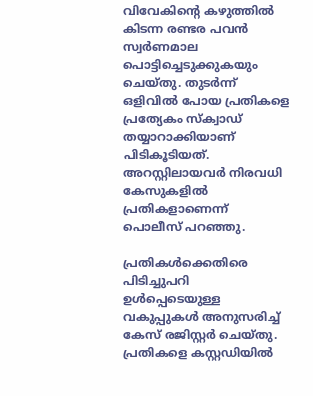വിവേകിന്റെ കഴുത്തിൽ കിടന്ന രണ്ടര പവൻ സ്വർണമാല പൊട്ടിച്ചെടുക്കുകയും ചെയ്തു. തുടർന്ന് ഒളിവിൽ പോയ പ്രതികളെ പ്രത്യേകം സ്ക്വാഡ് തയ്യാറാക്കിയാണ്‌ പിടികൂടിയത്. അറസ്റ്റിലായവർ നിരവധി കേസുകളിൽ പ്രതികളാണെന്ന് പൊലീസ് പറഞ്ഞു.

പ്രതികൾക്കെതിരെ പിടിച്ചുപറി ഉൾപ്പെടെയുള്ള വകുപ്പുകൾ അനുസരിച്ച് കേസ് രജിസ്റ്റർ ചെയ്തു. പ്രതികളെ കസ്റ്റഡിയിൽ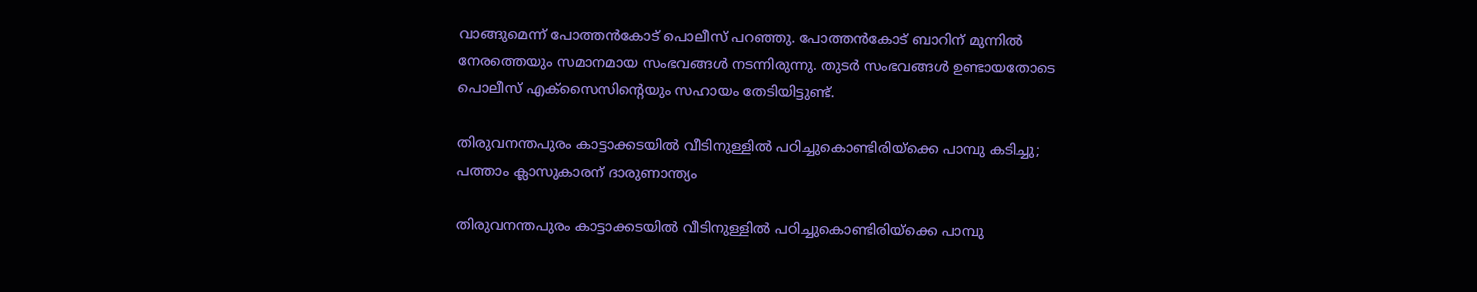വാങ്ങുമെന്ന് പോത്തൻകോട് പൊലീസ് പറഞ്ഞു. പോത്തൻകോട് ബാറിന് മുന്നിൽ നേരത്തെയും സമാനമായ സംഭവങ്ങൾ നടന്നിരുന്നു. തുടർ സംഭവങ്ങൾ ഉണ്ടായതോടെ പൊലീസ് എക്സൈസിന്റെയും സഹായം തേടിയിട്ടുണ്ട്.

തിരുവനന്തപുരം കാട്ടാക്കടയിൽ വീടിനുള്ളിൽ പഠിച്ചുകൊണ്ടിരിയ്ക്കെ പാമ്പു കടിച്ചു; പത്താം ക്ലാസുകാരന് ദാരുണാന്ത്യം

തിരുവനന്തപുരം കാട്ടാക്കടയിൽ വീടിനുള്ളിൽ പഠിച്ചുകൊണ്ടിരിയ്ക്കെ പാമ്പു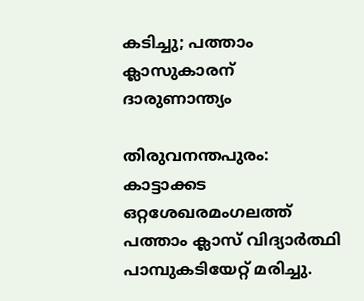കടിച്ചു; പത്താം ക്ലാസുകാരന് ദാരുണാന്ത്യം

തിരുവനന്തപുരം: കാട്ടാക്കട ഒറ്റശേഖരമംഗലത്ത് പത്താം ക്ലാസ് വിദ്യാർത്ഥി പാമ്പുകടിയേറ്റ് മരിച്ചു.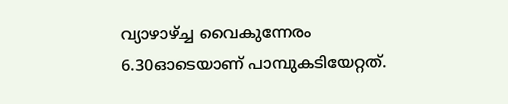വ്യാഴാഴ്ച്ച വൈകുന്നേരം 6.30ഓടെയാണ് പാമ്പുകടിയേറ്റത്.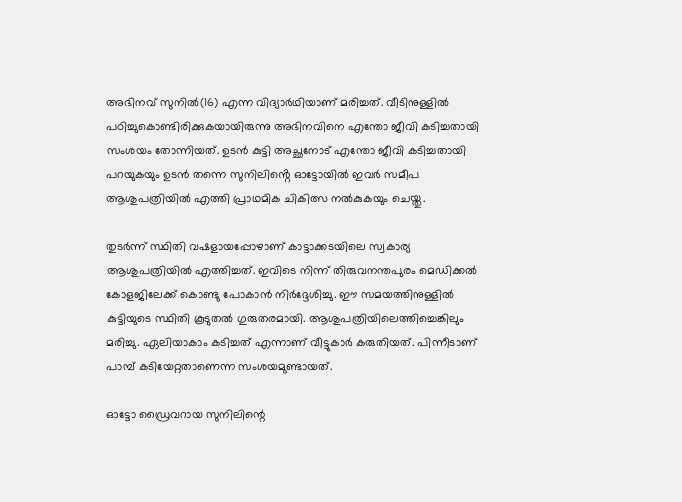അഭിനവ് സുനിൽ(16) എന്ന വിദ്യാർഥിയാണ് മരിച്ചത്. വീടിനുള്ളിൽ പഠിച്ചുകൊണ്ടിരിക്കുകയായിരുന്നു അഭിനവിനെ എന്തോ ജീവി കടിച്ചതായി സംശയം തോന്നിയത്. ഉടൻ കുട്ടി അച്ഛനോട് എന്തോ ജീവി കടിച്ചതായി പറയുകയും ഉടൻ തന്നെ സുനിലിൻ്റെ ഓട്ടോയിൽ ഇവർ സമീപ ആശുപത്രിയിൽ എത്തി പ്രാഥമിക ചികിത്സ നൽകുകയും ചെയ്തു.

തുടർന്ന് സ്ഥിതി വഷളായപ്പോഴാണ് കാട്ടാക്കടയിലെ സ്വകാര്യ ആശുപത്രിയിൽ എത്തിച്ചത്. ഇവി‌ടെ നിന്ന് തിരുവനന്തപുരം മെഡിക്കൽ കോളജിലേക്ക് കൊണ്ടു പോകാൻ നിർദ്ദേശിച്ചു. ഈ സമയത്തിനുള്ളിൽ കുട്ടിയുടെ സ്ഥിതി കൂടുതൽ ഗുരുതരമായി. ആശുപത്രിയിലെത്തിച്ചെങ്കിലും മരിച്ചു. ഏലിയാകാം കടിച്ചത് എന്നാണ് വീട്ടുകാർ കരുതിയത്. പിന്നീടാണ് പാമ്പ് കടിയേറ്റതാണെന്ന സംശയമുണ്ടായത്.

ഓട്ടോ ഡ്രൈവറായ സുനിലിന്റെ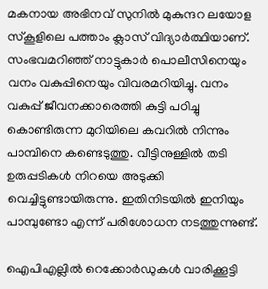മകനായ അഭിനവ് സുനിൽ മുകുന്ദറ ലയോള സ്കൂളിലെ പത്താം ക്ലാസ് വിദ്യാർത്ഥിയാണ്. സംഭവമറിഞ്ഞ് നാട്ടുകാർ പൊലീസിനെയും വനം വകുപ്പിനെയും വിവരമറിയിച്ചു. വനം വകുപ്പ് ജീവനക്കാരെത്തി കുട്ടി പഠിച്ചു കൊണ്ടിരുന്ന മുറിയിലെ കവറിൽ നിന്നും പാമ്പിനെ കണ്ടെടുത്തു. വീട്ടിനുള്ളിൽ തടി ഉരുപ്പടികൾ നിറയെ അടുക്കി വെച്ചിട്ടുണ്ടായിരുന്നു. ഇതിനിടയിൽ ഇനിയും പാമ്പുണ്ടോ എന്ന് പരിശോധന നടത്തുന്നുണ്ട്.

ഐപിഎല്ലില്‍ റെക്കോര്‍ഡുകള്‍ വാരിക്കൂട്ടി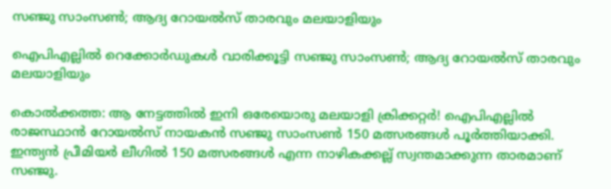സഞ്ജു സാംസണ്‍; ആദ്യ റോയല്‍സ് താരവും മലയാളിയും

ഐപിഎല്ലില്‍ റെക്കോര്‍ഡുകള്‍ വാരിക്കൂട്ടി സഞ്ജു സാംസണ്‍; ആദ്യ റോയല്‍സ് താരവും മലയാളിയും

കൊല്‍ക്കത്ത: ആ നേട്ടത്തില്‍ ഇനി ഒരേയൊരു മലയാളി ക്രിക്കറ്റര്‍! ഐപിഎല്ലില്‍ രാജസ്ഥാന്‍ റോയല്‍സ് നായകന്‍ സഞ്ജു സാംസണ്‍ 150 മത്സരങ്ങള്‍ പൂര്‍ത്തിയാക്കി. ഇന്ത്യന്‍ പ്രീമിയര്‍ ലീഗില്‍ 150 മത്സരങ്ങള്‍ എന്ന നാഴികക്കല്ല് സ്വന്തമാക്കുന്ന താരമാണ് സഞ്ജു.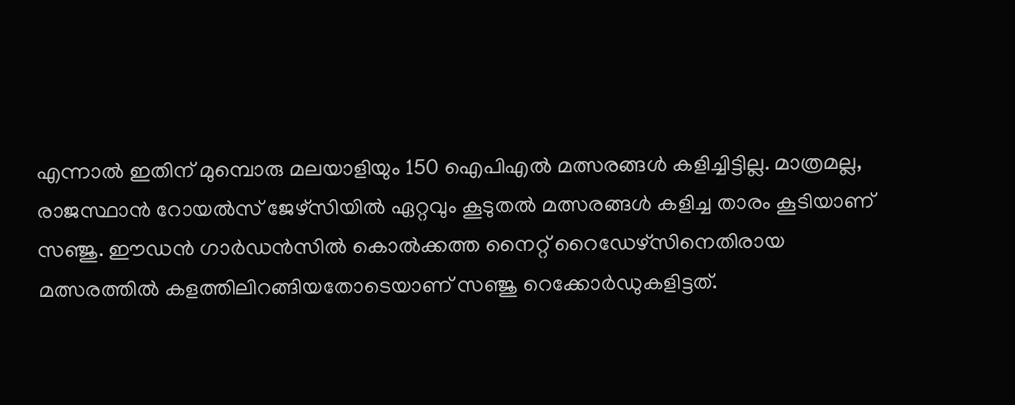എന്നാല്‍ ഇതിന് മുമ്പൊരു മലയാളിയും 150 ഐപിഎല്‍ മത്സരങ്ങള്‍ കളിച്ചിട്ടില്ല. മാത്രമല്ല, രാജസ്ഥാന്‍ റോയല്‍സ് ജേഴ്‌സിയില്‍ ഏറ്റവും കൂടുതല്‍ മത്സരങ്ങള്‍ കളിച്ച താരം കൂടിയാണ് സഞ്ജു. ഈഡന്‍ ഗാര്‍ഡന്‍സില്‍ കൊല്‍ക്കത്ത നൈറ്റ് റൈഡേഴ്‌സിനെതിരായ മത്സരത്തില്‍ കളത്തിലിറങ്ങിയതോടെയാണ് സഞ്ജു റെക്കോര്‍ഡുകളിട്ടത്.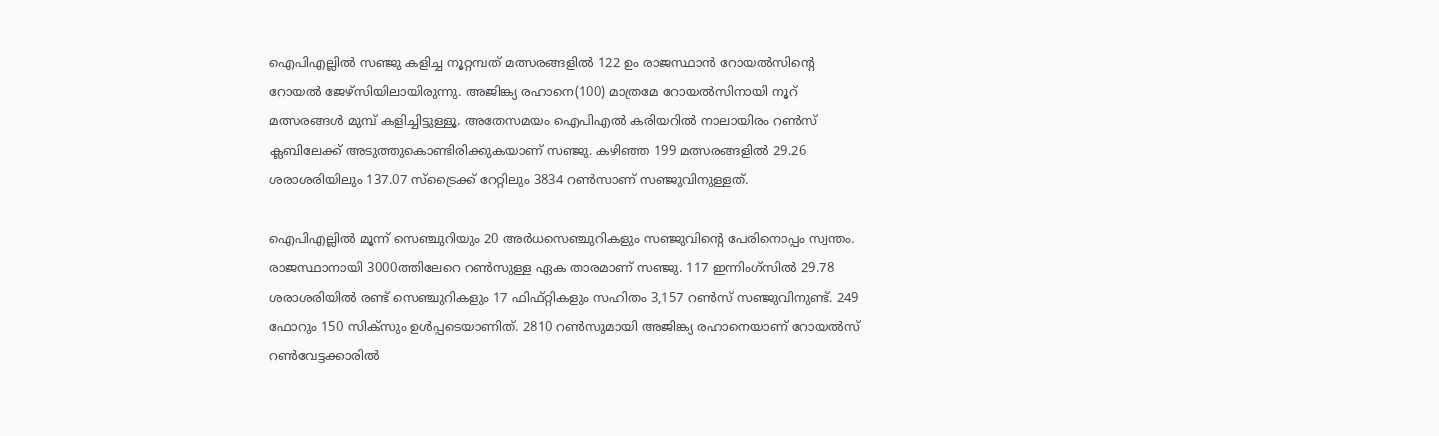ഐപിഎല്ലില്‍ സഞ്ജു കളിച്ച നൂറ്റമ്പത് മത്സരങ്ങളില്‍ 122 ഉം രാജസ്ഥാന്‍ റോയല്‍സിന്‍റെ റോയല്‍ ജേഴ്‌സിയിലായിരുന്നു. അജിങ്ക്യ രഹാനെ(100) മാത്രമേ റോയല്‍സിനായി നൂറ് മത്സരങ്ങള്‍ മുമ്പ് കളിച്ചിട്ടുള്ളൂ. അതേസമയം ഐപിഎല്‍ കരിയറില്‍ നാലായിരം റണ്‍സ് ക്ലബിലേക്ക് അടുത്തുകൊണ്ടിരിക്കുകയാണ് സഞ്ജു. കഴിഞ്ഞ 199 മത്സരങ്ങളില്‍ 29.26 ശരാശരിയിലും 137.07 സ്ട്രൈക്ക് റേറ്റിലും 3834 റണ്‍സാണ് സഞ്ജുവിനുള്ളത്.

ഐപിഎല്ലില്‍ മൂന്ന് സെഞ്ചുറിയും 20 അര്‍ധസെഞ്ചുറികളും സഞ്ജുവിന്‍റെ പേരിനൊപ്പം സ്വന്തം. രാജസ്ഥാനായി 3000ത്തിലേറെ റണ്‍സുള്ള ഏക താരമാണ് സഞ്ജു. 117 ഇന്നിംഗ്‌സില്‍ 29.78 ശരാശരിയില്‍ രണ്ട് സെഞ്ചുറികളും 17 ഫിഫ്റ്റികളും സഹിതം 3,157 റണ്‍സ് സഞ്ജുവിനുണ്ട്. 249 ഫോറും 150 സിക്‌സും ഉള്‍പ്പടെയാണിത്. 2810 റണ്‍സുമായി അജിങ്ക്യ രഹാനെയാണ് റോയല്‍സ് റണ്‍വേട്ടക്കാരില്‍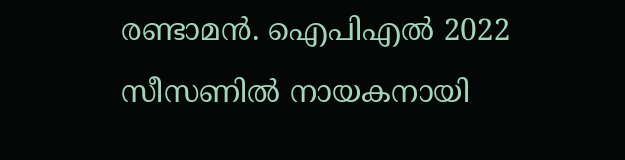രണ്ടാമന്‍. ഐപിഎല്‍ 2022 സീസണില്‍ നായകനായി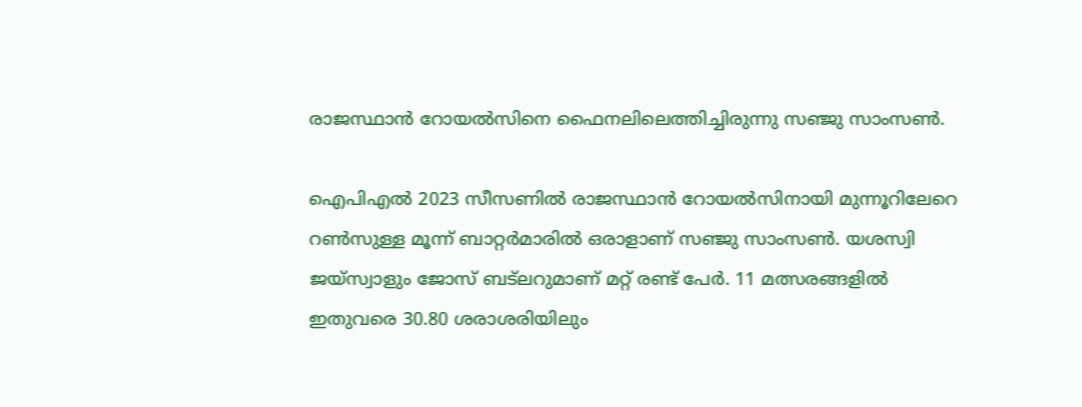രാജസ്ഥാന്‍ റോയല്‍സിനെ ഫൈനലിലെത്തിച്ചിരുന്നു സഞ്ജു സാംസണ്‍.

ഐപിഎല്‍ 2023 സീസണില്‍ രാജസ്ഥാന്‍ റോയല്‍സിനായി മുന്നൂറിലേറെ റണ്‍സുള്ള മൂന്ന് ബാറ്റര്‍മാരില്‍ ഒരാളാണ് സഞ്ജു സാംസണ്‍. യശസ്വി ജയ്‌സ്വാളും ജോസ് ബട്‌ലറുമാണ് മറ്റ് രണ്ട് പേര്‍. 11 മത്സരങ്ങളില്‍ ഇതുവരെ 30.80 ശരാശരിയിലും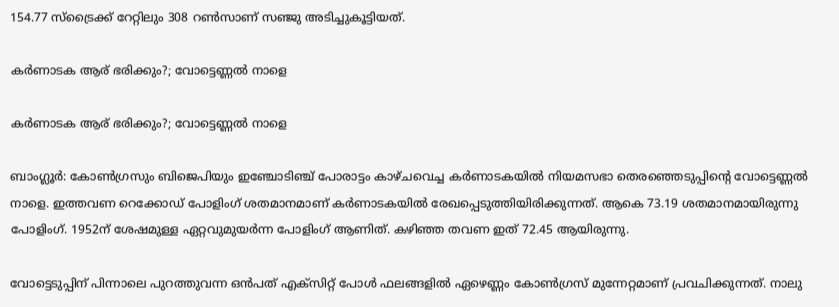154.77 സ്‌ട്രൈക്ക് റേറ്റിലും 308 റണ്‍സാണ് സഞ്ജു അടിച്ചുകൂട്ടിയത്.

കർണാടക ആര് ഭരിക്കും?; വോട്ടെണ്ണൽ നാളെ

കർണാടക ആര് ഭരിക്കും?; വോട്ടെണ്ണൽ നാളെ

ബാംഗ്ലൂർ: കോൺഗ്രസും ബിജെപിയും ഇഞ്ചോടിഞ്ച് പോരാട്ടം കാഴ്ചവെച്ച കർണാടകയിൽ നിയമസഭാ തെരഞ്ഞെടുപ്പിന്റെ വോട്ടെണ്ണൽ നാളെ. ഇത്തവണ റെക്കോഡ് പോളിംഗ് ശതമാനമാണ് കർണാടകയിൽ രേഖപ്പെടുത്തിയിരിക്കുന്നത്. ആകെ 73.19 ശതമാനമായിരുന്നു പോളിംഗ്. 1952ന് ശേഷമുള്ള ഏറ്റവുമുയർന്ന പോളിംഗ് ആണിത്. കഴിഞ്ഞ തവണ ഇത് 72.45 ആയിരുന്നു.

വോട്ടെടുപ്പിന് പിന്നാലെ പുറത്തുവന്ന ഒൻപത് എക്‌സിറ്റ് പോൾ ഫലങ്ങളിൽ ഏഴെണ്ണം കോൺഗ്രസ് മുന്നേറ്റമാണ് പ്രവചിക്കുന്നത്. നാലു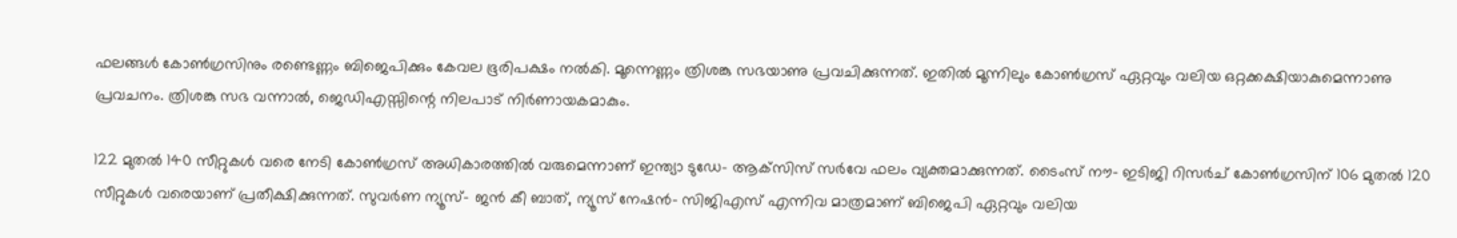ഫലങ്ങൾ കോൺഗ്രസിനും രണ്ടെണ്ണം ബിജെപിക്കും കേവല ഭൂരിപക്ഷം നൽകി. മൂന്നെണ്ണം ത്രിശങ്കു സഭയാണു പ്രവചിക്കുന്നത്. ഇതിൽ മൂന്നിലും കോൺഗ്രസ് ഏറ്റവും വലിയ ഒറ്റക്കക്ഷിയാകുമെന്നാണു പ്രവചനം. ത്രിശങ്കു സഭ വന്നാൽ, ജെഡിഎസ്സിന്റെ നിലപാട് നിർണായകമാകും.

122 മുതൽ 140 സീറ്റുകൾ വരെ നേടി കോൺഗ്രസ് അധികാരത്തിൽ വരുമെന്നാണ് ഇന്ത്യാ ടുഡേ- ആക്‌സിസ് സർവേ ഫലം വ്യക്തമാക്കുന്നത്. ടൈംസ് നൗ- ഇടിജി റിസർച് കോൺഗ്രസിന് 106 മുതൽ 120 സീറ്റുകൾ വരെയാണ് പ്രതീക്ഷിക്കുന്നത്. സുവർണ ന്യൂസ്- ജൻ കീ ബാത്, ന്യൂസ് നേഷൻ- സിജിഎസ് എന്നിവ മാത്രമാണ് ബിജെപി ഏറ്റവും വലിയ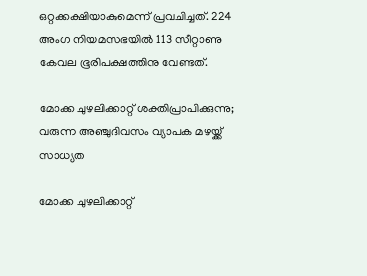ഒറ്റക്കക്ഷിയാകുമെന്ന് പ്രവചിച്ചത്. 224 അംഗ നിയമസഭയിൽ 113 സീറ്റാണു കേവല ഭൂരിപക്ഷത്തിനു വേണ്ടത്.

മോക്ക ചുഴലിക്കാറ്റ് ശക്തിപ്രാപിക്കുന്നു; വരുന്ന അഞ്ചുദിവസം വ്യാപക മഴയ്ക്ക് സാധ്യത

മോക്ക ചുഴലിക്കാറ്റ്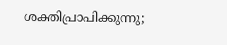ശക്തിപ്രാപിക്കുന്നു;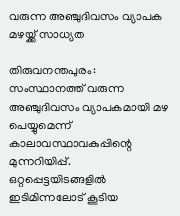വരുന്ന അഞ്ചുദിവസം വ്യാപക മഴയ്ക്ക് സാധ്യത

തിരുവനന്തപുരം: സംസ്ഥാനത്ത് വരുന്ന അഞ്ചുദിവസം വ്യാപകമായി മഴ പെയ്യുമെന്ന് കാലാവസ്ഥാവകുപ്പിന്റെ മുന്നറിയിപ്പ്. ഒറ്റപ്പെട്ടയിടങ്ങളിൽ ഇടിമിന്നലോട് കൂടിയ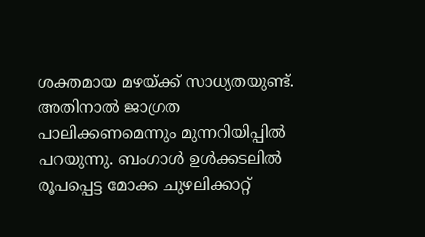ശക്തമായ മഴയ്ക്ക് സാധ്യതയുണ്ട്. അതിനാല്‍ ജാഗ്രത പാലിക്കണമെന്നും മുന്നറിയിപ്പില്‍ പറയുന്നു. ബംഗാള്‍ ഉള്‍ക്കടലില്‍ രൂപപ്പെട്ട മോക്ക ചുഴലിക്കാറ്റ്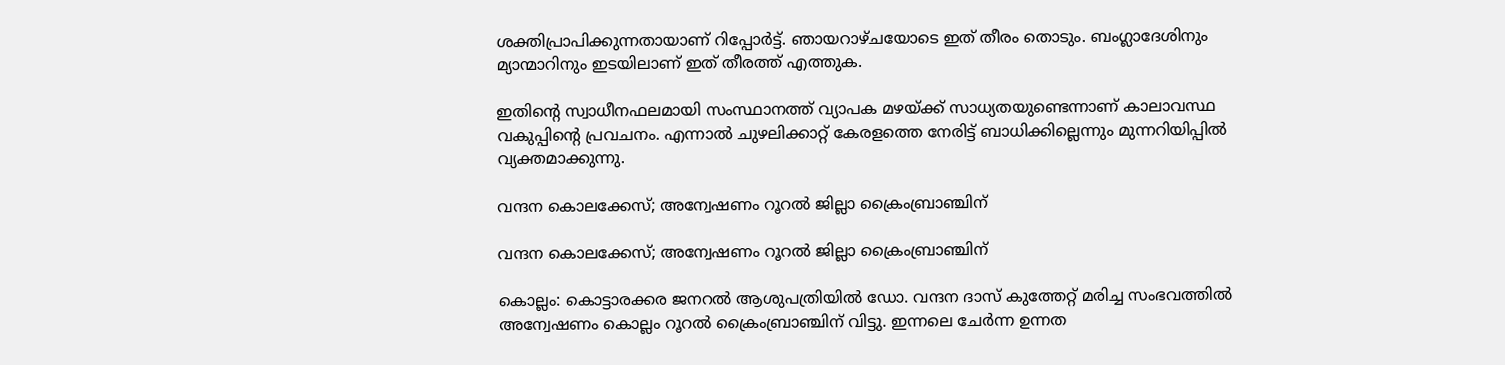ശക്തിപ്രാപിക്കുന്നതായാണ് റിപ്പോര്‍ട്ട്. ഞായറാഴ്ചയോടെ ഇത് തീരം തൊടും. ബംഗ്ലാദേശിനും മ്യാന്മാറിനും ഇടയിലാണ് ഇത് തീരത്ത് എത്തുക.

ഇതിന്റെ സ്വാധീനഫലമായി സംസ്ഥാനത്ത് വ്യാപക മഴയ്ക്ക് സാധ്യതയുണ്ടെന്നാണ് കാലാവസ്ഥ വകുപ്പിന്റെ പ്രവചനം. എന്നാല്‍ ചുഴലിക്കാറ്റ് കേരളത്തെ നേരിട്ട് ബാധിക്കില്ലെന്നും മുന്നറിയിപ്പില്‍ വ്യക്തമാക്കുന്നു.

വന്ദന കൊലക്കേസ്; അന്വേഷണം റൂറൽ ജില്ലാ ക്രൈംബ്രാഞ്ചിന്

വന്ദന കൊലക്കേസ്; അന്വേഷണം റൂറൽ ജില്ലാ ക്രൈംബ്രാഞ്ചിന്

കൊല്ലം: കൊട്ടാരക്കര ജനറൽ ആശുപത്രിയിൽ ഡോ. വന്ദന ദാസ് കുത്തേറ്റ് മരിച്ച സംഭവത്തിൽ അന്വേഷണം കൊല്ലം റൂറൽ ക്രൈംബ്രാഞ്ചിന് വിട്ടു. ഇന്നലെ ചേർന്ന ഉന്നത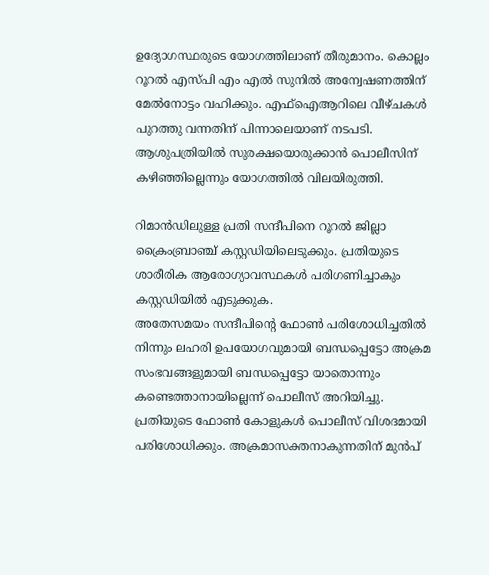ഉദ്യോഗസ്ഥരുടെ യോഗത്തിലാണ് തീരുമാനം. കൊല്ലം റൂറൽ എസ്‌പി എം എൽ സുനിൽ അന്വേഷണത്തിന് മേൽനോട്ടം വഹിക്കും. എഫ്ഐആറിലെ വീഴ്ചകൾ പുറത്തു വന്നതിന് പിന്നാലെയാണ് നടപടി. ആശുപത്രിയിൽ സുരക്ഷയൊരുക്കാൻ പൊലീസിന് കഴിഞ്ഞില്ലെന്നും യോഗത്തിൽ വിലയിരുത്തി.

റിമാൻഡിലുള്ള പ്രതി സന്ദീപിനെ റൂറൽ ജില്ലാ ക്രൈംബ്രാഞ്ച് കസ്റ്റഡിയിലെടുക്കും. പ്രതിയുടെ ശാരീരിക ആരോഗ്യാവസ്ഥകൾ പരിഗണിച്ചാകും കസ്റ്റഡിയിൽ എടുക്കുക.
അതേസമയം സന്ദീപിന്റെ ഫോൺ പരിശോധിച്ചതിൽ നിന്നും ലഹരി ഉപയോഗവുമായി ബന്ധപ്പെട്ടോ അക്രമ സംഭവങ്ങളുമായി ബന്ധപ്പെട്ടോ യാതൊന്നും കണ്ടെത്താനായില്ലെന്ന് പൊലീസ് അറിയിച്ചു. പ്രതിയുടെ ഫോൺ കോളുകൾ പൊലീസ് വിശദമായി പരിശോധിക്കും. അക്രമാസക്തനാകുന്നതിന് മുൻപ്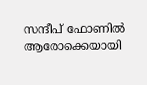സന്ദീപ് ഫോണിൽ ആരോക്കെയായി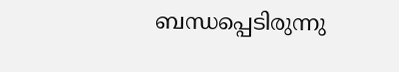ബന്ധപ്പെടിരുന്നു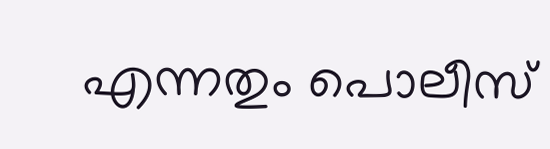എന്നതും പൊലീസ്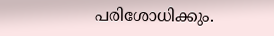പരിശോധിക്കും.